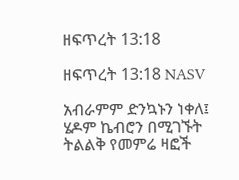ዘፍጥረት 13:18

ዘፍጥረት 13:18 NASV

አብራምም ድንኳኑን ነቀለ፤ ሄዶም ኬብሮን በሚገኙት ትልልቅ የመምሬ ዛፎች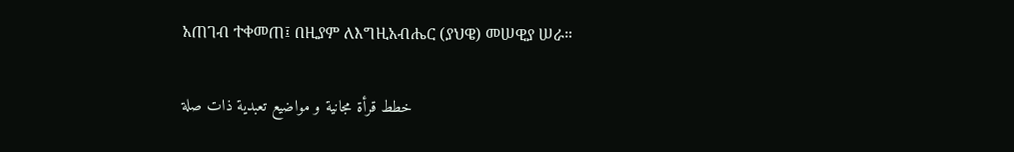አጠገብ ተቀመጠ፤ በዚያም ለእግዚአብሔር (ያህዌ) መሠዊያ ሠራ።

خطط قرأة مجانية و مواضيع تعبدية ذات صلة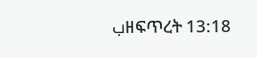بዘፍጥረት 13:18